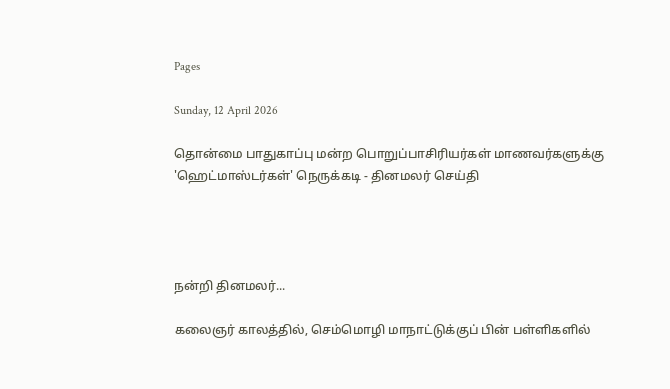Pages

Sunday, 12 April 2026

தொன்மை பாதுகாப்பு மன்ற பொறுப்பாசிரியர்கள் மாணவர்களுக்கு 'ஹெட்மாஸ்டர்கள்' நெருக்கடி - தினமலர் செய்தி




நன்றி தினமலர்...

கலைஞர் காலத்தில், செம்மொழி மாநாட்டுக்குப் பின் பள்ளிகளில்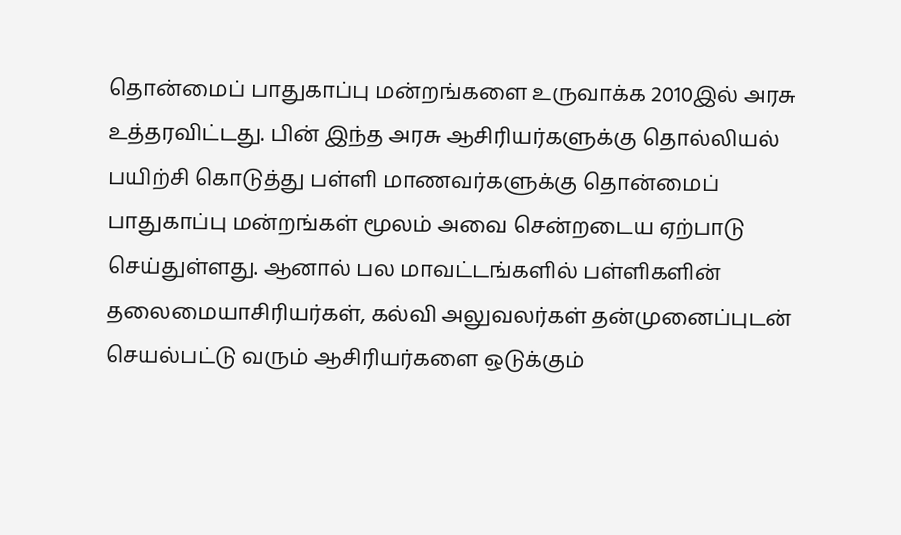தொன்மைப் பாதுகாப்பு மன்றங்களை உருவாக்க 2010இல் அரசு உத்தரவிட்டது. பின் இந்த அரசு ஆசிரியர்களுக்கு தொல்லியல் பயிற்சி கொடுத்து பள்ளி மாணவர்களுக்கு தொன்மைப் பாதுகாப்பு மன்றங்கள் மூலம் அவை சென்றடைய ஏற்பாடு செய்துள்ளது. ஆனால் பல மாவட்டங்களில் பள்ளிகளின் தலைமையாசிரியர்கள், கல்வி அலுவலர்கள் தன்முனைப்புடன் செயல்பட்டு வரும் ஆசிரியர்களை ஒடுக்கும்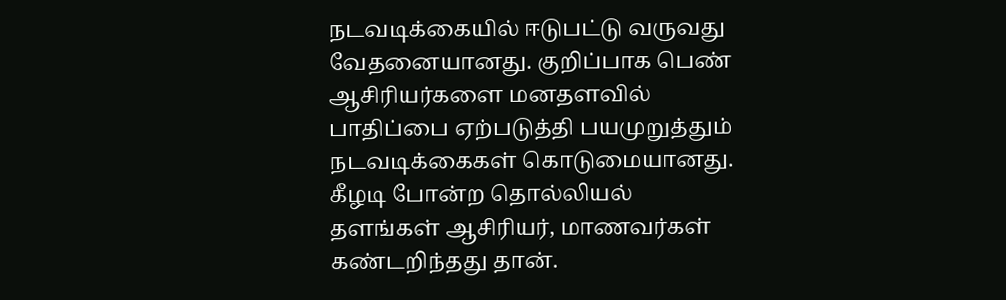நடவடிக்கையில் ஈடுபட்டு வருவது வேதனையானது. குறிப்பாக பெண் ஆசிரியர்களை மனதளவில் பாதிப்பை ஏற்படுத்தி பயமுறுத்தும் நடவடிக்கைகள் கொடுமையானது.
கீழடி போன்ற தொல்லியல் தளங்கள் ஆசிரியர், மாணவர்கள் கண்டறிந்தது தான்.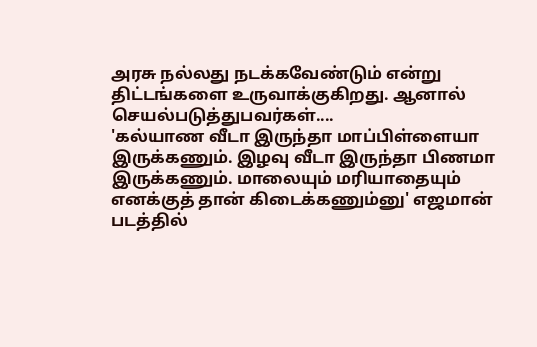அரசு நல்லது நடக்கவேண்டும் என்று திட்டங்களை உருவாக்குகிறது. ஆனால் செயல்படுத்துபவர்கள்....
'கல்யாண வீடா இருந்தா மாப்பிள்ளையா இருக்கணும். இழவு வீடா இருந்தா பிணமா இருக்கணும். மாலையும் மரியாதையும் எனக்குத் தான் கிடைக்கணும்னு' எஜமான் படத்தில்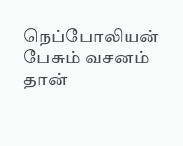நெப்போலியன் பேசும் வசனம் தான்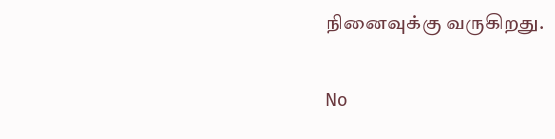நினைவுக்கு வருகிறது.

No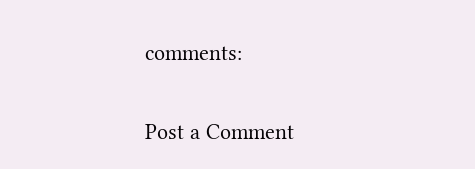comments:

Post a Comment